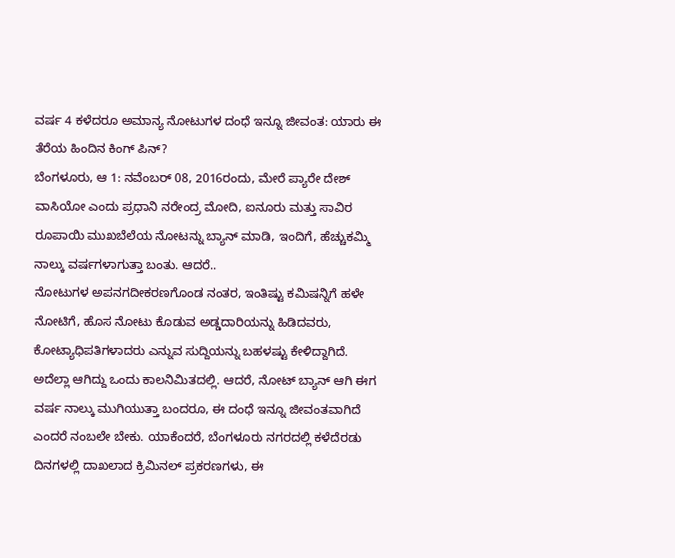ವರ್ಷ 4 ಕಳೆದರೂ ಅಮಾನ್ಯ ನೋಟುಗಳ ದಂಧೆ ಇನ್ನೂ ಜೀವಂತ: ಯಾರು ಈ ತೆರೆಯ ಹಿಂದಿನ ಕಿಂಗ್ ಪಿನ್?
ಬೆಂಗಳೂರು, ಆ 1: ನವೆಂಬರ್ 08, 2016ರಂದು, ಮೇರೆ ಪ್ಯಾರೇ ದೇಶ್ ವಾಸಿಯೋ ಎಂದು ಪ್ರಧಾನಿ ನರೇಂದ್ರ ಮೋದಿ, ಐನೂರು ಮತ್ತು ಸಾವಿರ ರೂಪಾಯಿ ಮುಖಬೆಲೆಯ ನೋಟನ್ನು ಬ್ಯಾನ್ ಮಾಡಿ, ಇಂದಿಗೆ, ಹೆಚ್ಚುಕಮ್ಮಿ ನಾಲ್ಕು ವರ್ಷಗಳಾಗುತ್ತಾ ಬಂತು. ಆದರೆ..
ನೋಟುಗಳ ಅಪನಗದೀಕರಣಗೊಂಡ ನಂತರ, ಇಂತಿಷ್ಟು ಕಮಿಷನ್ನಿಗೆ ಹಳೇ ನೋಟಿಗೆ, ಹೊಸ ನೋಟು ಕೊಡುವ ಅಡ್ಡದಾರಿಯನ್ನು ಹಿಡಿದವರು, ಕೋಟ್ಯಾಧಿಪತಿಗಳಾದರು ಎನ್ನುವ ಸುದ್ದಿಯನ್ನು ಬಹಳಷ್ಟು ಕೇಳಿದ್ದಾಗಿದೆ.
ಅದೆಲ್ಲಾ ಆಗಿದ್ದು ಒಂದು ಕಾಲನಿಮಿತದಲ್ಲಿ. ಆದರೆ, ನೋಟ್ ಬ್ಯಾನ್ ಆಗಿ ಈಗ ವರ್ಷ ನಾಲ್ಕು ಮುಗಿಯುತ್ತಾ ಬಂದರೂ, ಈ ದಂಧೆ ಇನ್ನೂ ಜೀವಂತವಾಗಿದೆ ಎಂದರೆ ನಂಬಲೇ ಬೇಕು. ಯಾಕೆಂದರೆ, ಬೆಂಗಳೂರು ನಗರದಲ್ಲಿ ಕಳೆದೆರಡು ದಿನಗಳಲ್ಲಿ ದಾಖಲಾದ ಕ್ರಿಮಿನಲ್ ಪ್ರಕರಣಗಳು, ಈ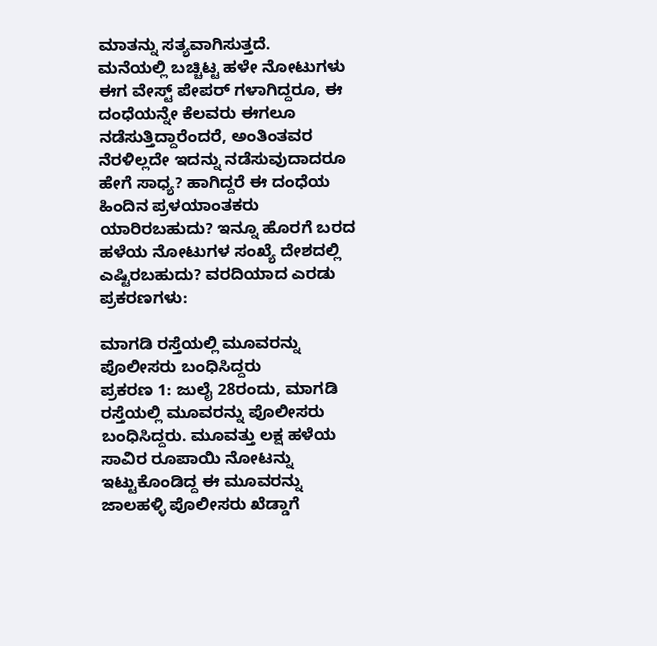ಮಾತನ್ನು ಸತ್ಯವಾಗಿಸುತ್ತದೆ.
ಮನೆಯಲ್ಲಿ ಬಚ್ಚಿಟ್ಟ ಹಳೇ ನೋಟುಗಳು ಈಗ ವೇಸ್ಟ್ ಪೇಪರ್ ಗಳಾಗಿದ್ದರೂ, ಈ ದಂಧೆಯನ್ನೇ ಕೆಲವರು ಈಗಲೂ ನಡೆಸುತ್ತಿದ್ದಾರೆಂದರೆ, ಅಂತಿಂತವರ ನೆರಳಿಲ್ಲದೇ ಇದನ್ನು ನಡೆಸುವುದಾದರೂ ಹೇಗೆ ಸಾಧ್ಯ? ಹಾಗಿದ್ದರೆ ಈ ದಂಧೆಯ ಹಿಂದಿನ ಪ್ರಳಯಾಂತಕರು ಯಾರಿರಬಹುದು? ಇನ್ನೂ ಹೊರಗೆ ಬರದ ಹಳೆಯ ನೋಟುಗಳ ಸಂಖ್ಯೆ ದೇಶದಲ್ಲಿ ಎಷ್ಟಿರಬಹುದು? ವರದಿಯಾದ ಎರಡು ಪ್ರಕರಣಗಳು:

ಮಾಗಡಿ ರಸ್ತೆಯಲ್ಲಿ ಮೂವರನ್ನು ಪೊಲೀಸರು ಬಂಧಿಸಿದ್ದರು
ಪ್ರಕರಣ 1: ಜುಲೈ 28ರಂದು, ಮಾಗಡಿ ರಸ್ತೆಯಲ್ಲಿ ಮೂವರನ್ನು ಪೊಲೀಸರು ಬಂಧಿಸಿದ್ದರು. ಮೂವತ್ತು ಲಕ್ಷ ಹಳೆಯ ಸಾವಿರ ರೂಪಾಯಿ ನೋಟನ್ನು ಇಟ್ಟುಕೊಂಡಿದ್ದ ಈ ಮೂವರನ್ನು ಜಾಲಹಳ್ಳಿ ಪೊಲೀಸರು ಖೆಡ್ಡಾಗೆ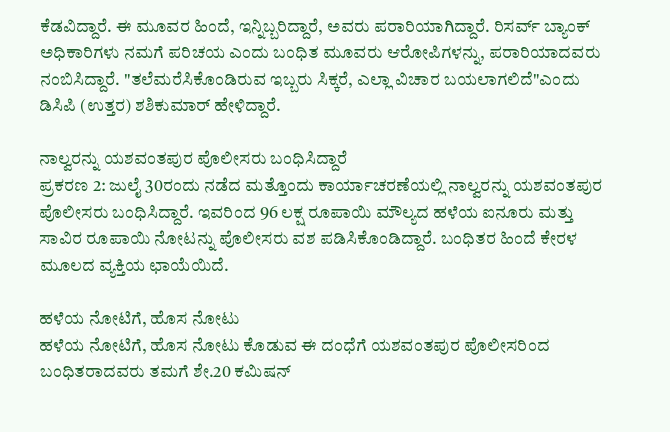ಕೆಡವಿದ್ದಾರೆ. ಈ ಮೂವರ ಹಿಂದೆ, ಇನ್ನಿಬ್ಬರಿದ್ದಾರೆ, ಅವರು ಪರಾರಿಯಾಗಿದ್ದಾರೆ. ರಿಸರ್ವ್ ಬ್ಯಾಂಕ್ ಅಧಿಕಾರಿಗಳು ನಮಗೆ ಪರಿಚಯ ಎಂದು ಬಂಧಿತ ಮೂವರು ಆರೋಪಿಗಳನ್ನು, ಪರಾರಿಯಾದವರು ನಂಬಿಸಿದ್ದಾರೆ. "ತಲೆಮರೆಸಿಕೊಂಡಿರುವ ಇಬ್ಬರು ಸಿಕ್ಕರೆ, ಎಲ್ಲಾ ವಿಚಾರ ಬಯಲಾಗಲಿದೆ"ಎಂದು ಡಿಸಿಪಿ (ಉತ್ತರ) ಶಶಿಕುಮಾರ್ ಹೇಳಿದ್ದಾರೆ.

ನಾಲ್ವರನ್ನು ಯಶವಂತಪುರ ಪೊಲೀಸರು ಬಂಧಿಸಿದ್ದಾರೆ
ಪ್ರಕರಣ 2: ಜುಲೈ 30ರಂದು ನಡೆದ ಮತ್ತೊಂದು ಕಾರ್ಯಾಚರಣೆಯಲ್ಲಿ ನಾಲ್ವರನ್ನು ಯಶವಂತಪುರ ಪೊಲೀಸರು ಬಂಧಿಸಿದ್ದಾರೆ. ಇವರಿಂದ 96 ಲಕ್ಷ ರೂಪಾಯಿ ಮೌಲ್ಯದ ಹಳೆಯ ಐನೂರು ಮತ್ತು ಸಾವಿರ ರೂಪಾಯಿ ನೋಟನ್ನು ಪೊಲೀಸರು ವಶ ಪಡಿಸಿಕೊಂಡಿದ್ದಾರೆ. ಬಂಧಿತರ ಹಿಂದೆ ಕೇರಳ ಮೂಲದ ವ್ಯಕ್ತಿಯ ಛಾಯೆಯಿದೆ.

ಹಳೆಯ ನೋಟಿಗೆ, ಹೊಸ ನೋಟು
ಹಳೆಯ ನೋಟಿಗೆ, ಹೊಸ ನೋಟು ಕೊಡುವ ಈ ದಂಧೆಗೆ ಯಶವಂತಪುರ ಪೊಲೀಸರಿಂದ ಬಂಧಿತರಾದವರು ತಮಗೆ ಶೇ.20 ಕಮಿಷನ್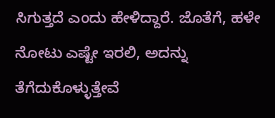ಸಿಗುತ್ತದೆ ಎಂದು ಹೇಳಿದ್ದಾರೆ. ಜೊತೆಗೆ, ಹಳೇ ನೋಟು ಎಷ್ಟೇ ಇರಲಿ, ಅದನ್ನು ತೆಗೆದುಕೊಳ್ಳುತ್ತೇವೆ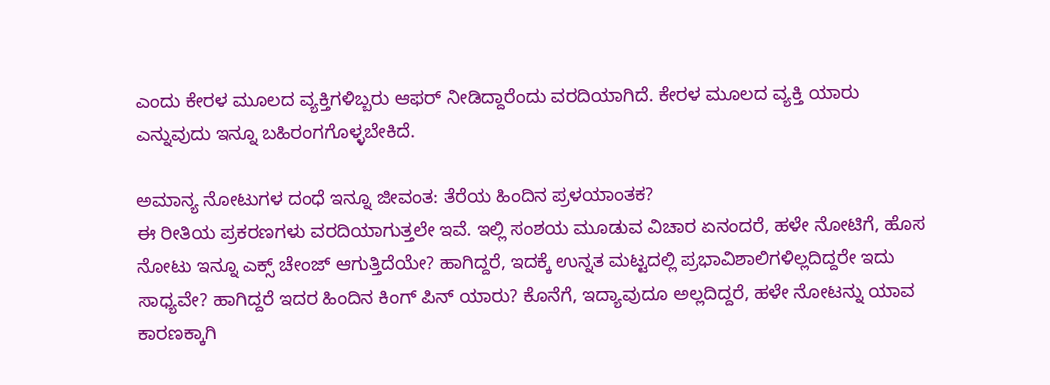ಎಂದು ಕೇರಳ ಮೂಲದ ವ್ಯಕ್ತಿಗಳಿಬ್ಬರು ಆಫರ್ ನೀಡಿದ್ದಾರೆಂದು ವರದಿಯಾಗಿದೆ. ಕೇರಳ ಮೂಲದ ವ್ಯಕ್ತಿ ಯಾರು ಎನ್ನುವುದು ಇನ್ನೂ ಬಹಿರಂಗಗೊಳ್ಳಬೇಕಿದೆ.

ಅಮಾನ್ಯ ನೋಟುಗಳ ದಂಧೆ ಇನ್ನೂ ಜೀವಂತ: ತೆರೆಯ ಹಿಂದಿನ ಪ್ರಳಯಾಂತಕ?
ಈ ರೀತಿಯ ಪ್ರಕರಣಗಳು ವರದಿಯಾಗುತ್ತಲೇ ಇವೆ. ಇಲ್ಲಿ ಸಂಶಯ ಮೂಡುವ ವಿಚಾರ ಏನಂದರೆ, ಹಳೇ ನೋಟಿಗೆ, ಹೊಸ ನೋಟು ಇನ್ನೂ ಎಕ್ಸ್ ಚೇಂಜ್ ಆಗುತ್ತಿದೆಯೇ? ಹಾಗಿದ್ದರೆ, ಇದಕ್ಕೆ ಉನ್ನತ ಮಟ್ಟದಲ್ಲಿ ಪ್ರಭಾವಿಶಾಲಿಗಳಿಲ್ಲದಿದ್ದರೇ ಇದು ಸಾಧ್ಯವೇ? ಹಾಗಿದ್ದರೆ ಇದರ ಹಿಂದಿನ ಕಿಂಗ್ ಪಿನ್ ಯಾರು? ಕೊನೆಗೆ, ಇದ್ಯಾವುದೂ ಅಲ್ಲದಿದ್ದರೆ, ಹಳೇ ನೋಟನ್ನು ಯಾವ ಕಾರಣಕ್ಕಾಗಿ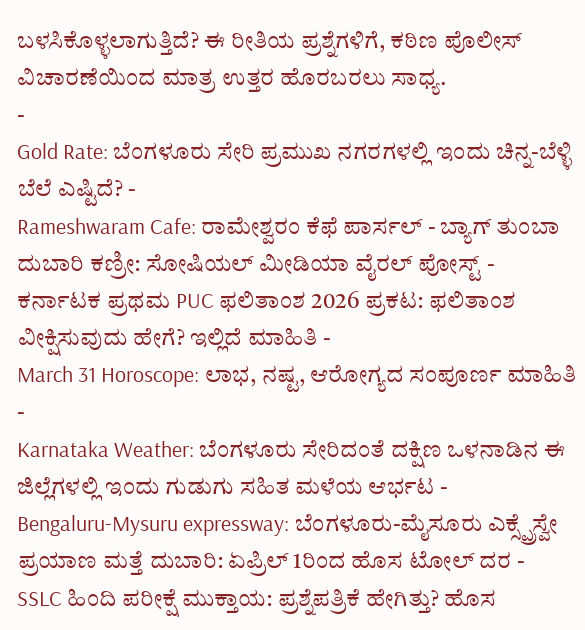ಬಳಸಿಕೊಳ್ಳಲಾಗುತ್ತಿದೆ? ಈ ರೀತಿಯ ಪ್ರಶ್ನೆಗಳಿಗೆ, ಕಠಿಣ ಪೊಲೀಸ್ ವಿಚಾರಣೆಯಿಂದ ಮಾತ್ರ ಉತ್ತರ ಹೊರಬರಲು ಸಾಧ್ಯ.
-
Gold Rate: ಬೆಂಗಳೂರು ಸೇರಿ ಪ್ರಮುಖ ನಗರಗಳಲ್ಲಿ ಇಂದು ಚಿನ್ನ-ಬೆಳ್ಳಿ ಬೆಲೆ ಎಷ್ಟಿದೆ? -
Rameshwaram Cafe: ರಾಮೇಶ್ವರಂ ಕೆಫೆ ಪಾರ್ಸಲ್ - ಬ್ಯಾಗ್ ತುಂಬಾ ದುಬಾರಿ ಕಣ್ರೀ: ಸೋಷಿಯಲ್ ಮೀಡಿಯಾ ವೈರಲ್ ಪೋಸ್ಟ್ -
ಕರ್ನಾಟಕ ಪ್ರಥಮ PUC ಫಲಿತಾಂಶ 2026 ಪ್ರಕಟ: ಫಲಿತಾಂಶ ವೀಕ್ಷಿಸುವುದು ಹೇಗೆ? ಇಲ್ಲಿದೆ ಮಾಹಿತಿ -
March 31 Horoscope: ಲಾಭ, ನಷ್ಟ, ಆರೋಗ್ಯದ ಸಂಪೂರ್ಣ ಮಾಹಿತಿ -
Karnataka Weather: ಬೆಂಗಳೂರು ಸೇರಿದಂತೆ ದಕ್ಷಿಣ ಒಳನಾಡಿನ ಈ ಜಿಲ್ಲೆಗಳಲ್ಲಿ ಇಂದು ಗುಡುಗು ಸಹಿತ ಮಳೆಯ ಆರ್ಭಟ -
Bengaluru-Mysuru expressway: ಬೆಂಗಳೂರು-ಮೈಸೂರು ಎಕ್ಸ್ಪ್ರೆಸ್ವೇ ಪ್ರಯಾಣ ಮತ್ತೆ ದುಬಾರಿ: ಏಪ್ರಿಲ್ 1ರಿಂದ ಹೊಸ ಟೋಲ್ ದರ -
SSLC ಹಿಂದಿ ಪರೀಕ್ಷೆ ಮುಕ್ತಾಯ: ಪ್ರಶ್ನೆಪತ್ರಿಕೆ ಹೇಗಿತ್ತು? ಹೊಸ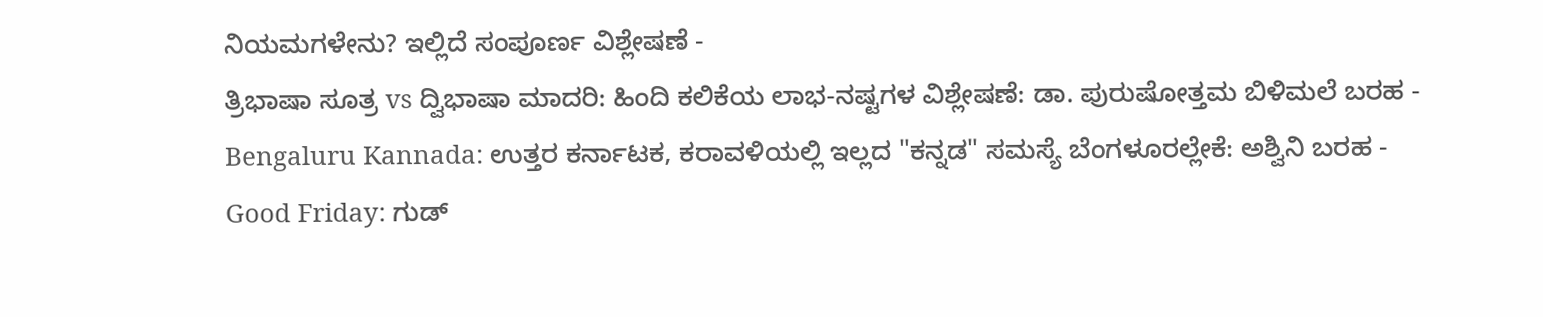ನಿಯಮಗಳೇನು? ಇಲ್ಲಿದೆ ಸಂಪೂರ್ಣ ವಿಶ್ಲೇಷಣೆ -
ತ್ರಿಭಾಷಾ ಸೂತ್ರ vs ದ್ವಿಭಾಷಾ ಮಾದರಿ: ಹಿಂದಿ ಕಲಿಕೆಯ ಲಾಭ-ನಷ್ಟಗಳ ವಿಶ್ಲೇಷಣೆ: ಡಾ. ಪುರುಷೋತ್ತಮ ಬಿಳಿಮಲೆ ಬರಹ -
Bengaluru Kannada: ಉತ್ತರ ಕರ್ನಾಟಕ, ಕರಾವಳಿಯಲ್ಲಿ ಇಲ್ಲದ "ಕನ್ನಡ" ಸಮಸ್ಯೆ ಬೆಂಗಳೂರಲ್ಲೇಕೆ: ಅಶ್ವಿನಿ ಬರಹ -
Good Friday: ಗುಡ್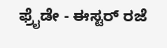ಫ್ರೈಡೇ - ಈಸ್ಟರ್ ರಜೆ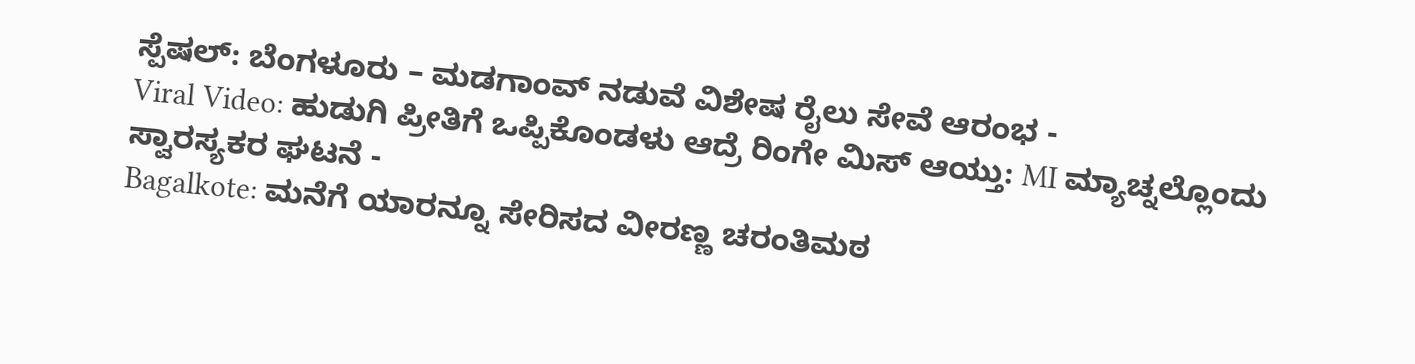ಸ್ಪೆಷಲ್: ಬೆಂಗಳೂರು – ಮಡಗಾಂವ್ ನಡುವೆ ವಿಶೇಷ ರೈಲು ಸೇವೆ ಆರಂಭ -
Viral Video: ಹುಡುಗಿ ಪ್ರೀತಿಗೆ ಒಪ್ಪಿಕೊಂಡಳು ಆದ್ರೆ ರಿಂಗೇ ಮಿಸ್ ಆಯ್ತು: MI ಮ್ಯಾಚ್ನಲ್ಲೊಂದು ಸ್ವಾರಸ್ಯಕರ ಘಟನೆ -
Bagalkote: ಮನೆಗೆ ಯಾರನ್ನೂ ಸೇರಿಸದ ವೀರಣ್ಣ ಚರಂತಿಮಠ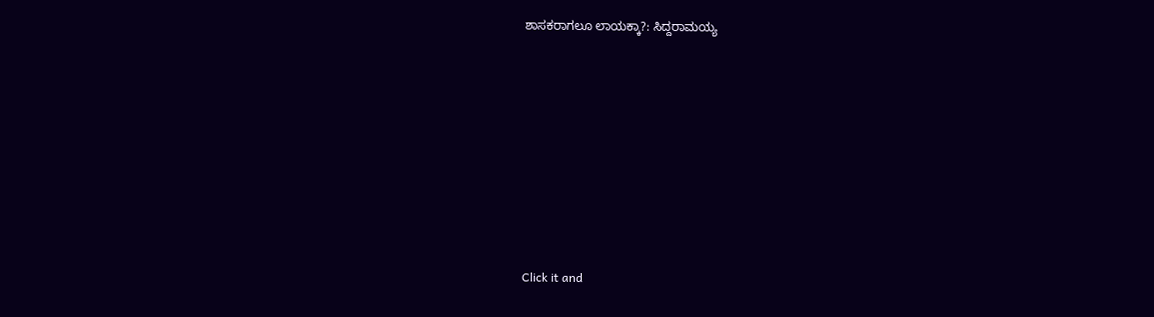ಶಾಸಕರಾಗಲೂ ಲಾಯಕ್ಕಾ?: ಸಿದ್ದರಾಮಯ್ಯ












Click it and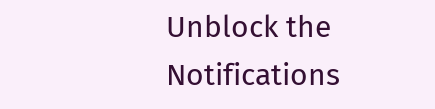Unblock the Notifications